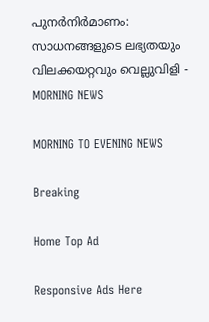പുനർനിർമാണം: സാധനങ്ങളുടെ ലഭ്യതയും വിലക്കയറ്റവും വെല്ലുവിളി - MORNING NEWS

MORNING TO EVENING NEWS

Breaking

Home Top Ad

Responsive Ads Here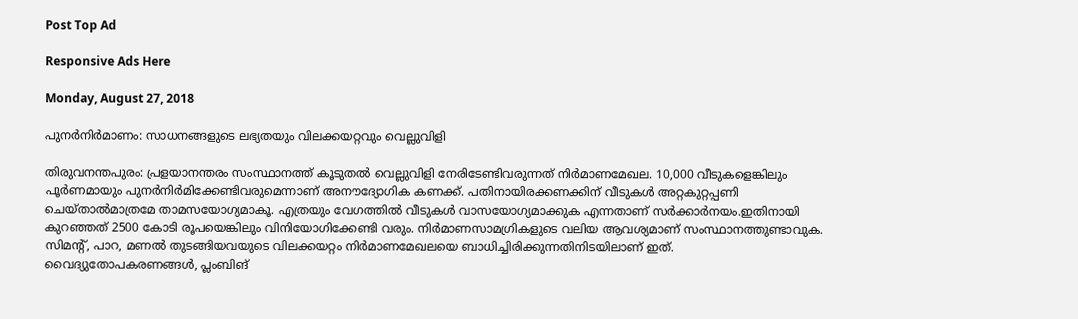Post Top Ad

Responsive Ads Here

Monday, August 27, 2018

പുനർനിർമാണം: സാധനങ്ങളുടെ ലഭ്യതയും വിലക്കയറ്റവും വെല്ലുവിളി

തിരുവനന്തപുരം: പ്രളയാനന്തരം സംസ്ഥാനത്ത് കൂടുതൽ വെല്ലുവിളി നേരിടേണ്ടിവരുന്നത് നിർമാണമേഖല. 10,000 വീടുകളെങ്കിലും പൂർണമായും പുനർനിർമിക്കേണ്ടിവരുമെന്നാണ് അനൗദ്യോഗിക കണക്ക്. പതിനായിരക്കണക്കിന് വീടുകൾ അറ്റകുറ്റപ്പണി ചെയ്താൽമാത്രമേ താമസയോഗ്യമാകൂ. എത്രയും വേഗത്തിൽ വീടുകൾ വാസയോഗ്യമാക്കുക എന്നതാണ് സർക്കാർനയം.ഇതിനായി കുറഞ്ഞത് 2500 കോടി രൂപയെങ്കിലും വിനിയോഗിക്കേണ്ടി വരും. നിർമാണസാമഗ്രികളുടെ വലിയ ആവശ്യമാണ് സംസ്ഥാനത്തുണ്ടാവുക. സിമന്റ്, പാറ, മണൽ തുടങ്ങിയവയുടെ വിലക്കയറ്റം നിർമാണമേഖലയെ ബാധിച്ചിരിക്കുന്നതിനിടയിലാണ് ഇത്. വൈദ്യുതോപകരണങ്ങൾ, പ്ലംബിങ്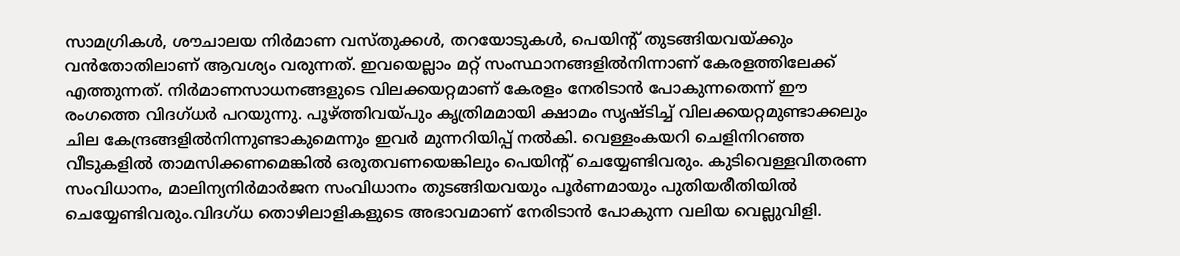സാമഗ്രികൾ, ശൗചാലയ നിർമാണ വസ്തുക്കൾ, തറയോടുകൾ, പെയിന്റ് തുടങ്ങിയവയ്ക്കും വൻതോതിലാണ് ആവശ്യം വരുന്നത്. ഇവയെല്ലാം മറ്റ് സംസ്ഥാനങ്ങളിൽനിന്നാണ് കേരളത്തിലേക്ക് എത്തുന്നത്. നിർമാണസാധനങ്ങളുടെ വിലക്കയറ്റമാണ് കേരളം നേരിടാൻ പോകുന്നതെന്ന് ഈ രംഗത്തെ വിദഗ്ധർ പറയുന്നു. പൂഴ്ത്തിവയ്പും കൃത്രിമമായി ക്ഷാമം സൃഷ്ടിച്ച് വിലക്കയറ്റമുണ്ടാക്കലും ചില കേന്ദ്രങ്ങളിൽനിന്നുണ്ടാകുമെന്നും ഇവർ മുന്നറിയിപ്പ് നൽകി. വെള്ളംകയറി ചെളിനിറഞ്ഞ വീടുകളിൽ താമസിക്കണമെങ്കിൽ ഒരുതവണയെങ്കിലും പെയിന്റ് ചെയ്യേണ്ടിവരും. കുടിവെള്ളവിതരണ സംവിധാനം, മാലിന്യനിർമാർജന സംവിധാനം തുടങ്ങിയവയും പൂർണമായും പുതിയരീതിയിൽ ചെയ്യേണ്ടിവരും.വിദഗ്ധ തൊഴിലാളികളുടെ അഭാവമാണ് നേരിടാൻ പോകുന്ന വലിയ വെല്ലുവിളി.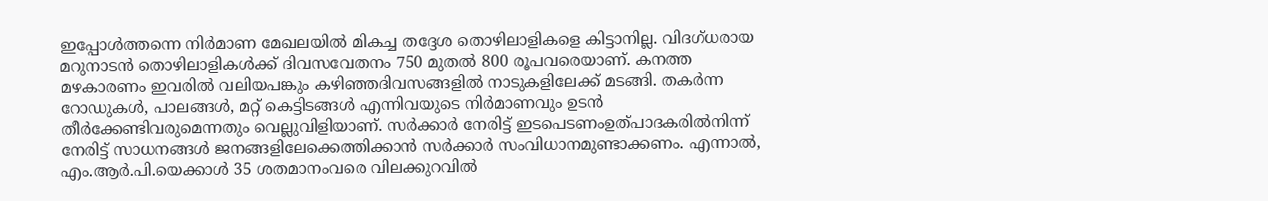ഇപ്പോൾത്തന്നെ നിർമാണ മേഖലയിൽ മികച്ച തദ്ദേശ തൊഴിലാളികളെ കിട്ടാനില്ല. വിദഗ്ധരായ മറുനാടൻ തൊഴിലാളികൾക്ക് ദിവസവേതനം 750 മുതൽ 800 രൂപവരെയാണ്. കനത്ത മഴകാരണം ഇവരിൽ വലിയപങ്കും കഴിഞ്ഞദിവസങ്ങളിൽ നാടുകളിലേക്ക് മടങ്ങി. തകർന്ന റോഡുകൾ, പാലങ്ങൾ, മറ്റ് കെട്ടിടങ്ങൾ എന്നിവയുടെ നിർമാണവും ഉടൻ തീർക്കേണ്ടിവരുമെന്നതും വെല്ലുവിളിയാണ്. സർക്കാർ നേരിട്ട് ഇടപെടണംഉത്പാദകരിൽനിന്ന് നേരിട്ട് സാധനങ്ങൾ ജനങ്ങളിലേക്കെത്തിക്കാൻ സർക്കാർ സംവിധാനമുണ്ടാക്കണം. എന്നാൽ, എം.ആർ.പി.യെക്കാൾ 35 ശതമാനംവരെ വിലക്കുറവിൽ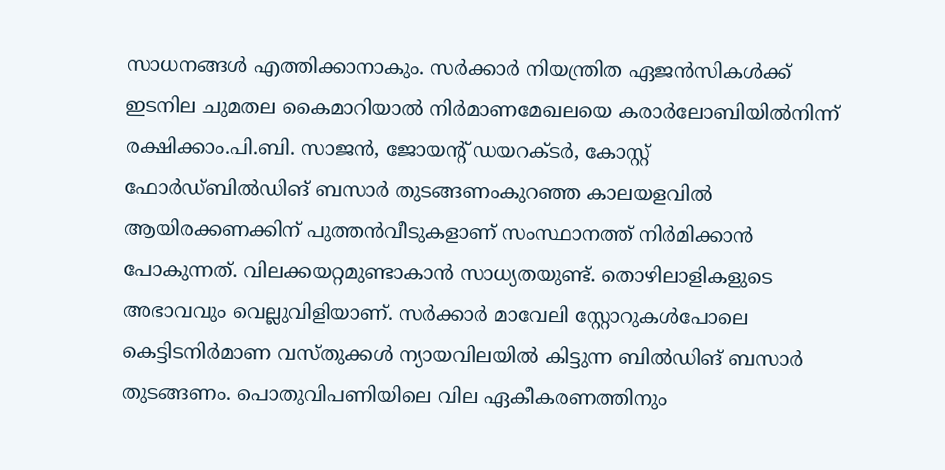സാധനങ്ങൾ എത്തിക്കാനാകും. സർക്കാർ നിയന്ത്രിത ഏജൻസികൾക്ക് ഇടനില ചുമതല കൈമാറിയാൽ നിർമാണമേഖലയെ കരാർലോബിയിൽനിന്ന് രക്ഷിക്കാം.പി.ബി. സാജൻ, ജോയന്റ് ഡയറക്ടർ, കോസ്റ്റ് ഫോർഡ്ബിൽഡിങ് ബസാർ തുടങ്ങണംകുറഞ്ഞ കാലയളവിൽ ആയിരക്കണക്കിന് പുത്തൻവീടുകളാണ് സംസ്ഥാനത്ത് നിർമിക്കാൻ പോകുന്നത്. വിലക്കയറ്റമുണ്ടാകാൻ സാധ്യതയുണ്ട്. തൊഴിലാളികളുടെ അഭാവവും വെല്ലുവിളിയാണ്. സർക്കാർ മാവേലി സ്റ്റോറുകൾപോലെ കെട്ടിടനിർമാണ വസ്തുക്കൾ ന്യായവിലയിൽ കിട്ടുന്ന ബിൽഡിങ് ബസാർ തുടങ്ങണം. പൊതുവിപണിയിലെ വില ഏകീകരണത്തിനും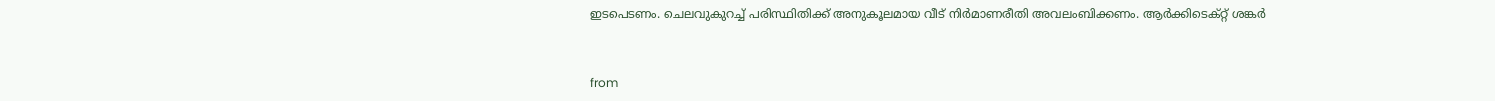ഇടപെടണം. ചെലവുകുറച്ച് പരിസ്ഥിതിക്ക് അനുകൂലമായ വീട് നിർമാണരീതി അവലംബിക്കണം. ആർക്കിടെക്റ്റ്‌ ശങ്കർ


from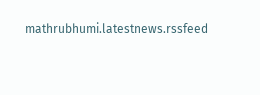mathrubhumi.latestnews.rssfeed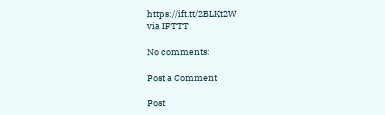https://ift.tt/2BLKt2W
via IFTTT

No comments:

Post a Comment

Post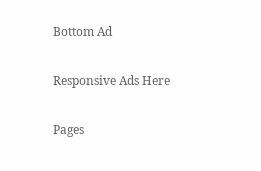Bottom Ad

Responsive Ads Here

Pages